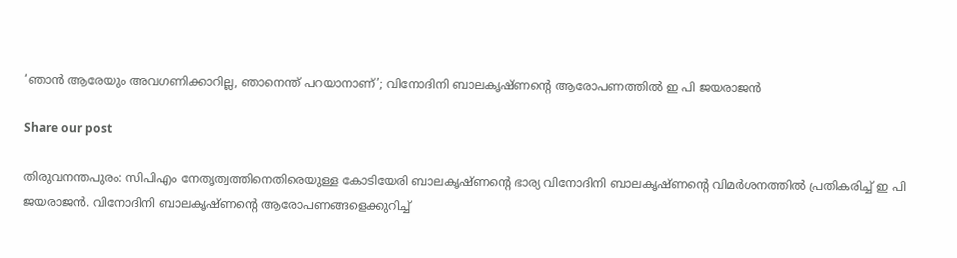‘ഞാന്‍ ആരേയും അവഗണിക്കാറില്ല, ഞാനെന്ത് പറയാനാണ്’; വിനോദിനി ബാലകൃഷ്ണന്റെ ആരോപണത്തില്‍ ഇ പി ജയരാജന്‍

Share our post

തിരുവനന്തപുരം: സിപിഎം നേതൃത്വത്തിനെതിരെയുള്ള കോടിയേരി ബാലകൃഷ്ണന്റെ ഭാര്യ വിനോദിനി ബാലകൃഷ്ണന്റെ വിമര്‍ശനത്തില്‍ പ്രതികരിച്ച് ഇ പി ജയരാജന്‍. വിനോദിനി ബാലകൃഷ്ണന്റെ ആരോപണങ്ങളെക്കുറിച്ച്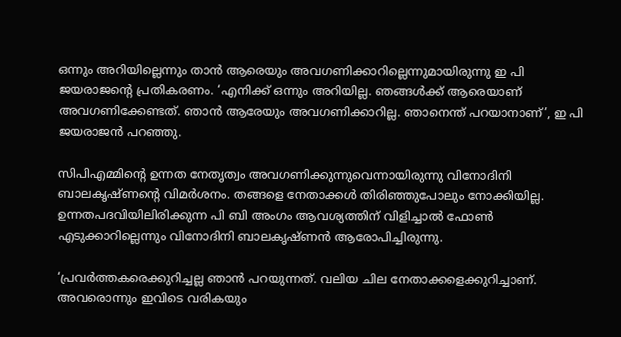ഒന്നും അറിയില്ലെന്നും താന്‍ ആരെയും അവഗണിക്കാറില്ലെന്നുമായിരുന്നു ഇ പി ജയരാജന്റെ പ്രതികരണം. ‘എനിക്ക് ഒന്നും അറിയില്ല. ഞങ്ങള്‍ക്ക് ആരെയാണ് അവഗണിക്കേണ്ടത്. ഞാന്‍ ആരേയും അവഗണിക്കാറില്ല. ഞാനെന്ത് പറയാനാണ്’, ഇ പി ജയരാജന്‍ പറഞ്ഞു.

സിപിഎമ്മിന്റെ ഉന്നത നേതൃത്വം അവഗണിക്കുന്നുവെന്നായിരുന്നു വിനോദിനി ബാലകൃഷ്ണന്റെ വിമര്‍ശനം. തങ്ങളെ നേതാക്കള്‍ തിരിഞ്ഞുപോലും നോക്കിയില്ല. ഉന്നതപദവിയിലിരിക്കുന്ന പി ബി അംഗം ആവശ്യത്തിന് വിളിച്ചാല്‍ ഫോണ്‍ എടുക്കാറില്ലെന്നും വിനോദിനി ബാലകൃഷ്ണന്‍ ആരോപിച്ചിരുന്നു.

‘പ്രവര്‍ത്തകരെക്കുറിച്ചല്ല ഞാന്‍ പറയുന്നത്. വലിയ ചില നേതാക്കളെക്കുറിച്ചാണ്. അവരൊന്നും ഇവിടെ വരികയും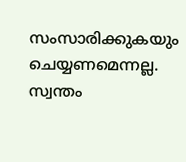സംസാരിക്കുകയും ചെയ്യണമെന്നല്ല. സ്വന്തം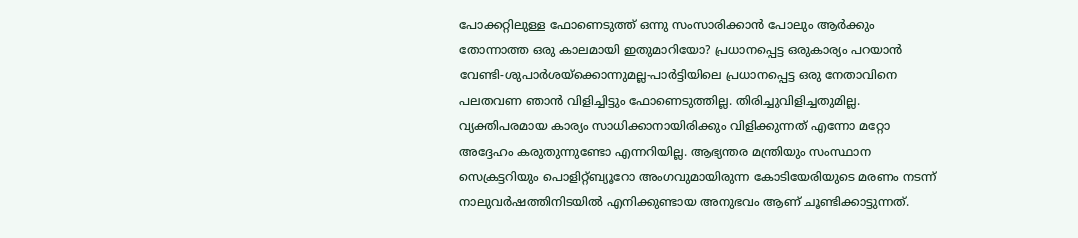പോക്കറ്റിലുള്ള ഫോണെടുത്ത് ഒന്നു സംസാരിക്കാന്‍ പോലും ആര്‍ക്കും തോന്നാത്ത ഒരു കാലമായി ഇതുമാറിയോ? പ്രധാനപ്പെട്ട ഒരുകാര്യം പറയാന്‍ വേണ്ടി-ശുപാര്‍ശയ്‌ക്കൊന്നുമല്ല-പാര്‍ട്ടിയിലെ പ്രധാനപ്പെട്ട ഒരു നേതാവിനെ പലതവണ ഞാന്‍ വിളിച്ചിട്ടും ഫോണെടുത്തില്ല. തിരിച്ചുവിളിച്ചതുമില്ല. വ്യക്തിപരമായ കാര്യം സാധിക്കാനായിരിക്കും വിളിക്കുന്നത് എന്നോ മറ്റോ അദ്ദേഹം കരുതുന്നുണ്ടോ എന്നറിയില്ല. ആഭ്യന്തര മന്ത്രിയും സംസ്ഥാന സെക്രട്ടറിയും പൊളിറ്റ്ബ്യൂറോ അംഗവുമായിരുന്ന കോടിയേരിയുടെ മരണം നടന്ന് നാലുവര്‍ഷത്തിനിടയില്‍ എനിക്കുണ്ടായ അനുഭവം ആണ് ചൂണ്ടിക്കാട്ടുന്നത്.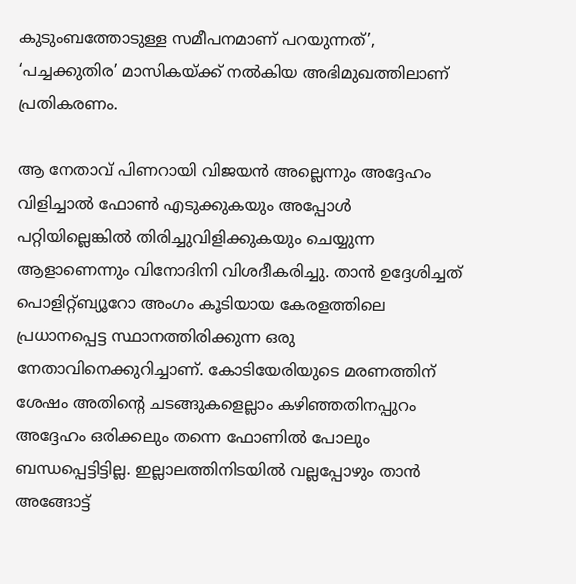കുടുംബത്തോടുള്ള സമീപനമാണ് പറയുന്നത്’, ‘പച്ചക്കുതിര’ മാസികയ്ക്ക് നല്‍കിയ അഭിമുഖത്തിലാണ് പ്രതികരണം.

ആ നേതാവ് പിണറായി വിജയന്‍ അല്ലെന്നും അദ്ദേഹം വിളിച്ചാല്‍ ഫോണ്‍ എടുക്കുകയും അപ്പോള്‍ പറ്റിയില്ലെങ്കില്‍ തിരിച്ചുവിളിക്കുകയും ചെയ്യുന്ന ആളാണെന്നും വിനോദിനി വിശദീകരിച്ചു. താന്‍ ഉദ്ദേശിച്ചത് പൊളിറ്റ്ബ്യൂറോ അംഗം കൂടിയായ കേരളത്തിലെ പ്രധാനപ്പെട്ട സ്ഥാനത്തിരിക്കുന്ന ഒരു നേതാവിനെക്കുറിച്ചാണ്. കോടിയേരിയുടെ മരണത്തിന് ശേഷം അതിന്റെ ചടങ്ങുകളെല്ലാം കഴിഞ്ഞതിനപ്പുറം അദ്ദേഹം ഒരിക്കലും തന്നെ ഫോണില്‍ പോലും ബന്ധപ്പെട്ടിട്ടില്ല. ഇല്ലാലത്തിനിടയില്‍ വല്ലപ്പോഴും താന്‍ അങ്ങോട്ട്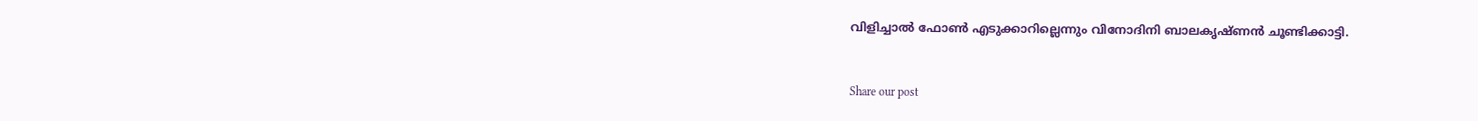വിളിച്ചാല്‍ ഫോണ്‍ എടുക്കാറില്ലെന്നും വിനോദിനി ബാലകൃഷ്ണന്‍ ചൂണ്ടിക്കാട്ടി.


Share our post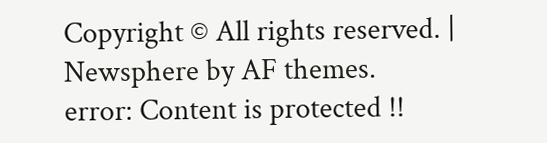Copyright © All rights reserved. | Newsphere by AF themes.
error: Content is protected !!